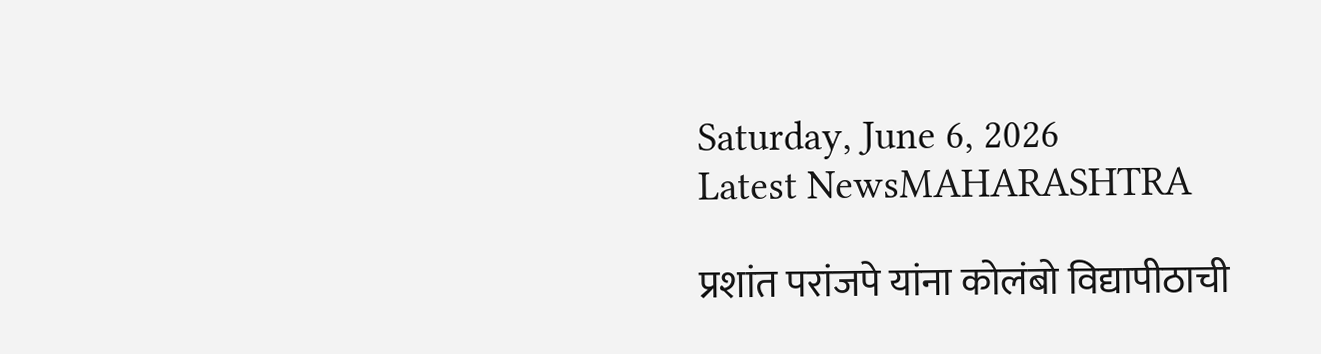Saturday, June 6, 2026
Latest NewsMAHARASHTRA

प्रशांत परांजपे यांना कोलंबो विद्यापीठाची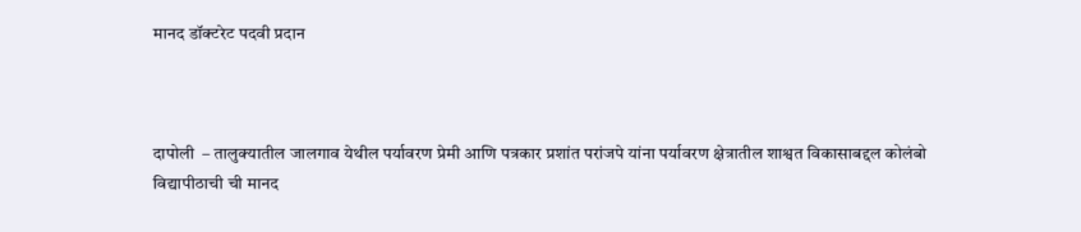मानद डॉक्टरेट पदवी प्रदान



दापोली  – तालुक्यातील जालगाव येथील पर्यावरण प्रेमी आणि पत्रकार प्रशांत परांजपे यांना पर्यावरण क्षेत्रातील शाश्वत विकासाबद्दल कोलंबो विद्यापीठाची ची मानद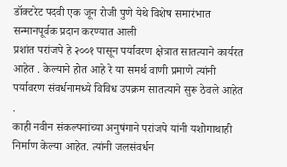डॉक्टरेट पदवी एक जून रोजी पुणे येथे विशेष समारंभात सन्मानपूर्वक प्रदान करण्यात आली
प्रशांत परांजपे हे २००१ पासून पर्यावरण क्षेत्रात सातत्याने कार्यरत आहेत . केल्याने होत आहे रे या समर्थ वाणी प्रमाणे त्यांनी पर्यावरण संवर्धनामध्ये विविध उपक्रम सातत्याने सुरू ठेवले आहेत .
काही नवीन संकल्पनांच्या अनुषंगाने परांजपे यांनी यशोगाथाही निर्माण केल्या आहेत. त्यांनी जलसंवर्धन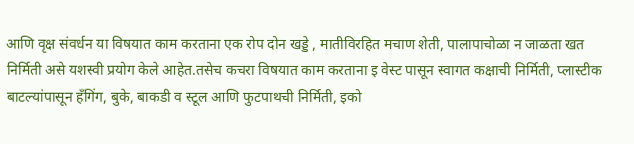आणि वृक्ष संवर्धन या विषयात काम करताना एक रोप दोन खड्डे , मातीविरहित मचाण शेती, पालापाचोळा न जाळता खत निर्मिती असे यशस्वी प्रयोग केले आहेत.तसेच कचरा विषयात काम करताना इ वेस्ट पासून स्वागत कक्षाची निर्मिती, प्लास्टीक बाटल्यांपासून हँगिंग, बुके, बाकडी व स्टूल आणि फुटपाथची निर्मिती, इको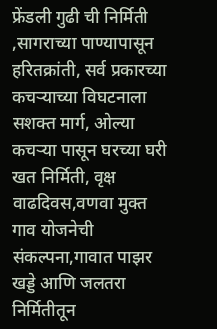फ्रेंडली गुढी ची निर्मिती ,सागराच्या पाण्यापासून हरितक्रांती, सर्व प्रकारच्या कचऱ्याच्या विघटनाला सशक्त मार्ग, ओल्या कचऱ्या पासून घरच्या घरी खत निर्मिती, वृक्ष वाढदिवस,वणवा मुक्त गाव योजनेची संकल्पना,गावात पाझर खड्डे आणि जलतरा निर्मितीतून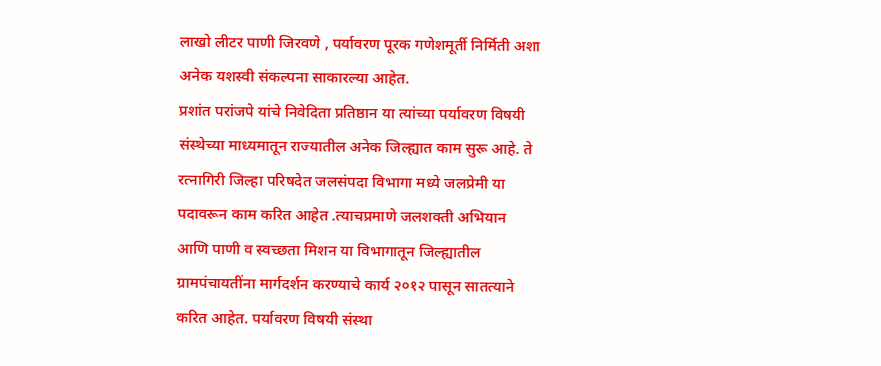लाखो लीटर पाणी जिरवणे , पर्यावरण पूरक गणेशमूर्ती निर्मिती अशा अनेक यशस्वी संकल्पना साकारल्या आहेत.
प्रशांत परांजपे यांचे निवेदिता प्रतिष्ठान या त्यांच्या पर्यावरण विषयी संस्थेच्या माध्यमातून राज्यातील अनेक जिल्ह्यात काम सुरू आहे. ते रत्नागिरी जिल्हा परिषदेत जलसंपदा विभागा मध्ये जलप्रेमी या पदावरून काम करित आहेत .त्याचप्रमाणे जलशक्ती अभियान आणि पाणी व स्वच्छता मिशन या विभागातून जिल्ह्यातील ग्रामपंचायतींना मार्गदर्शन करण्याचे कार्य २०१२ पासून सातत्याने करित आहेत. पर्यावरण विषयी संस्था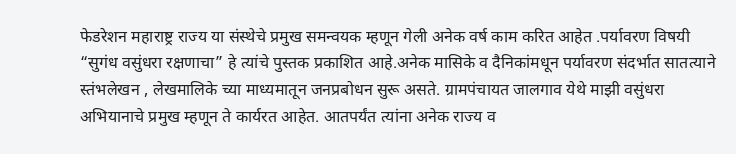फेडरेशन महाराष्ट्र राज्य या संस्थेचे प्रमुख समन्वयक म्हणून गेली अनेक वर्ष काम करित आहेत .पर्यावरण विषयी “सुगंध वसुंधरा रक्षणाचा” हे त्यांचे पुस्तक प्रकाशित आहे.अनेक मासिके व दैनिकांमधून पर्यावरण संदर्भात सातत्याने स्तंभलेखन , लेखमालिके च्या माध्यमातून जनप्रबोधन सुरू असते. ग्रामपंचायत जालगाव येथे माझी वसुंधरा अभियानाचे प्रमुख म्हणून ते कार्यरत आहेत. आतपर्यंत त्यांना अनेक राज्य व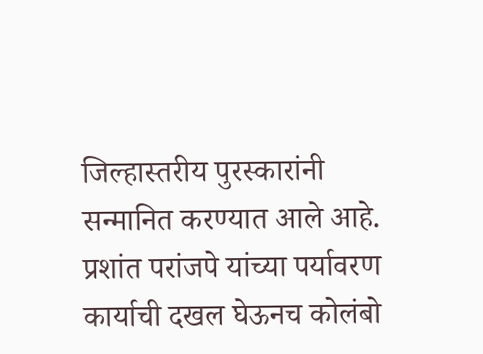जिल्हास्तरीय पुरस्कारांनी सन्मानित करण्यात आले आहे.
प्रशांत परांजपे यांच्या पर्यावरण कार्याची दखल घेऊनच कोलंबो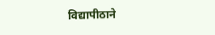विद्यापीठाने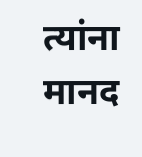त्यांना मानद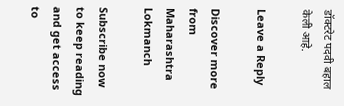डॉक्टरेट पदवी बहाल केली आहे.

Leave a Reply

Discover more from Maharashtra Lokmanch

Subscribe now to keep reading and get access to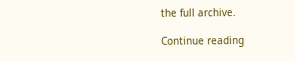the full archive.

Continue reading